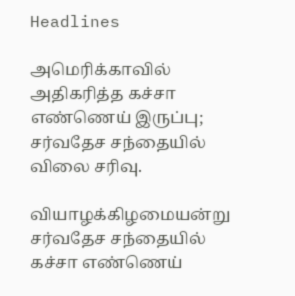Headlines

அமெரிக்காவில் அதிகரித்த கச்சா எண்ணெய் இருப்பு; சர்வதேச சந்தையில் விலை சரிவு.

வியாழக்கிழமையன்று சர்வதேச சந்தையில் கச்சா எண்ணெய்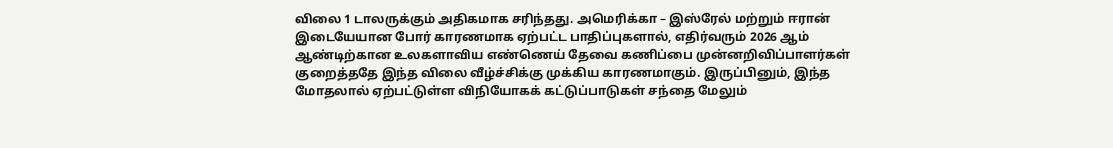விலை 1 டாலருக்கும் அதிகமாக சரிந்தது. அமெரிக்கா – இஸ்ரேல் மற்றும் ஈரான் இடையேயான போர் காரணமாக ஏற்பட்ட பாதிப்புகளால், எதிர்வரும் 2026 ஆம் ஆண்டிற்கான உலகளாவிய எண்ணெய் தேவை கணிப்பை முன்னறிவிப்பாளர்கள் குறைத்ததே இந்த விலை வீழ்ச்சிக்கு முக்கிய காரணமாகும். இருப்பினும், இந்த மோதலால் ஏற்பட்டுள்ள விநியோகக் கட்டுப்பாடுகள் சந்தை மேலும்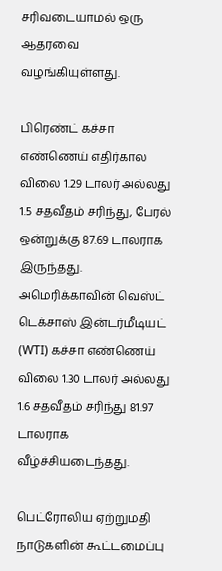சரிவடையாமல் ஒரு ஆதரவை வழங்கியுள்ளது.

பிரெண்ட் கச்சா எண்ணெய் எதிர்கால விலை 1.29 டாலர் அல்லது 1.5 சதவீதம் சரிந்து, பேரல் ஒன்றுக்கு 87.69 டாலராக இருந்தது. அமெரிக்காவின் வெஸ்ட் டெக்சாஸ் இன்டர்மீடியட் (WTI) கச்சா எண்ணெய் விலை 1.30 டாலர் அல்லது 1.6 சதவீதம் சரிந்து 81.97 டாலராக வீழ்ச்சியடைந்தது.

பெட்ரோலிய ஏற்றுமதி நாடுகளின் கூட்டமைப்பு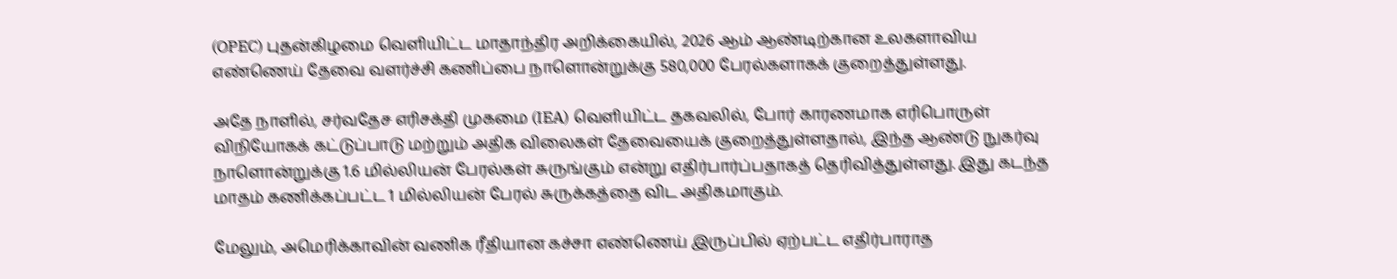(OPEC) புதன்கிழமை வெளியிட்ட மாதாந்திர அறிக்கையில், 2026 ஆம் ஆண்டிற்கான உலகளாவிய எண்ணெய் தேவை வளர்ச்சி கணிப்பை நாளொன்றுக்கு 580,000 பேரல்களாகக் குறைத்துள்ளது.

அதே நாளில், சர்வதேச எரிசக்தி முகமை (IEA) வெளியிட்ட தகவலில், போர் காரணமாக எரிபொருள் விநியோகக் கட்டுப்பாடு மற்றும் அதிக விலைகள் தேவையைக் குறைத்துள்ளதால், இந்த ஆண்டு நுகர்வு நாளொன்றுக்கு 1.6 மில்லியன் பேரல்கள் சுருங்கும் என்று எதிர்பார்ப்பதாகத் தெரிவித்துள்ளது. இது கடந்த மாதம் கணிக்கப்பட்ட 1 மில்லியன் பேரல் சுருக்கத்தை விட அதிகமாகும்.

மேலும், அமெரிக்காவின் வணிக ரீதியான கச்சா எண்ணெய் இருப்பில் ஏற்பட்ட எதிர்பாராத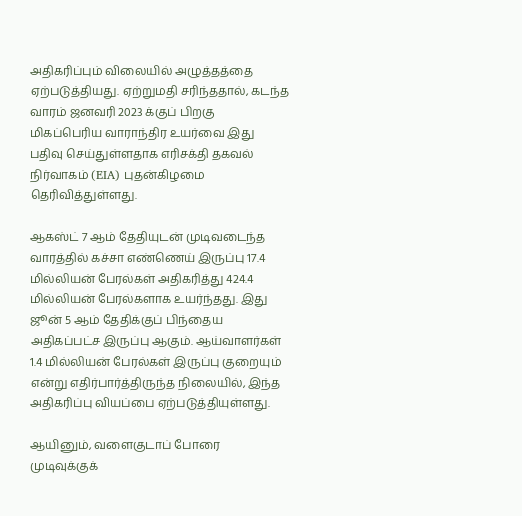அதிகரிப்பும் விலையில் அழுத்தத்தை ஏற்படுத்தியது. ஏற்றுமதி சரிந்ததால், கடந்த வாரம் ஜனவரி 2023 க்குப் பிறகு மிகப்பெரிய வாராந்திர உயர்வை இது பதிவு செய்துள்ளதாக எரிசக்தி தகவல் நிர்வாகம் (EIA) புதன்கிழமை தெரிவித்துள்ளது.

ஆகஸ்ட் 7 ஆம் தேதியுடன் முடிவடைந்த வாரத்தில் கச்சா எண்ணெய் இருப்பு 17.4 மில்லியன் பேரல்கள் அதிகரித்து 424.4 மில்லியன் பேரல்களாக உயர்ந்தது. இது ஜூன் 5 ஆம் தேதிக்குப் பிந்தைய அதிகப்பட்ச இருப்பு ஆகும். ஆய்வாளர்கள் 1.4 மில்லியன் பேரல்கள் இருப்பு குறையும் என்று எதிர்பார்த்திருந்த நிலையில், இந்த அதிகரிப்பு வியப்பை ஏற்படுத்தியுள்ளது.

ஆயினும், வளைகுடாப் போரை முடிவுக்குக்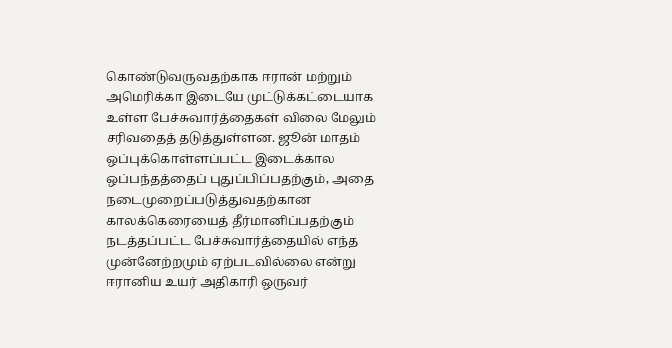கொண்டுவருவதற்காக ஈரான் மற்றும் அமெரிக்கா இடையே முட்டுக்கட்டையாக உள்ள பேச்சுவார்த்தைகள் விலை மேலும் சரிவதைத் தடுத்துள்ளன. ஜூன் மாதம் ஒப்புக்கொள்ளப்பட்ட இடைக்கால ஒப்பந்தத்தைப் புதுப்பிப்பதற்கும், அதை நடைமுறைப்படுத்துவதற்கான காலக்கெரையைத் தீர்மானிப்பதற்கும் நடத்தப்பட்ட பேச்சுவார்த்தையில் எந்த முன்னேற்றமும் ஏற்படவில்லை என்று ஈரானிய உயர் அதிகாரி ஒருவர்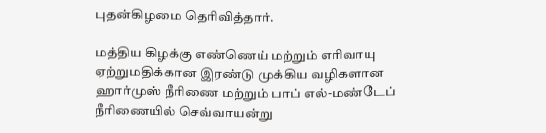புதன்கிழமை தெரிவித்தார்.

மத்திய கிழக்கு எண்ணெய் மற்றும் எரிவாயு ஏற்றுமதிக்கான இரண்டு முக்கிய வழிகளான ஹார்முஸ் நீரிணை மற்றும் பாப் எல்-மண்டேப் நீரிணையில் செவ்வாயன்று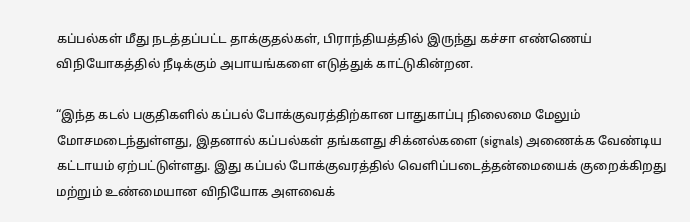கப்பல்கள் மீது நடத்தப்பட்ட தாக்குதல்கள், பிராந்தியத்தில் இருந்து கச்சா எண்ணெய் விநியோகத்தில் நீடிக்கும் அபாயங்களை எடுத்துக் காட்டுகின்றன.

“இந்த கடல் பகுதிகளில் கப்பல் போக்குவரத்திற்கான பாதுகாப்பு நிலைமை மேலும் மோசமடைந்துள்ளது, இதனால் கப்பல்கள் தங்களது சிக்னல்களை (signals) அணைக்க வேண்டிய கட்டாயம் ஏற்பட்டுள்ளது. இது கப்பல் போக்குவரத்தில் வெளிப்படைத்தன்மையைக் குறைக்கிறது மற்றும் உண்மையான விநியோக அளவைக்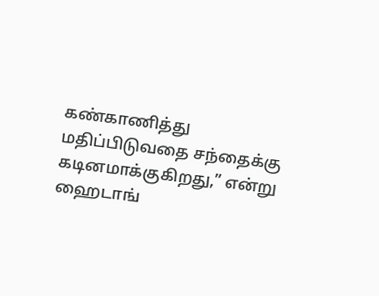கண்காணித்து மதிப்பிடுவதை சந்தைக்கு கடினமாக்குகிறது,” என்று ஹைடாங்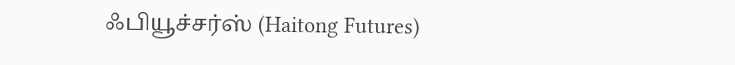ஃபியூச்சர்ஸ் (Haitong Futures)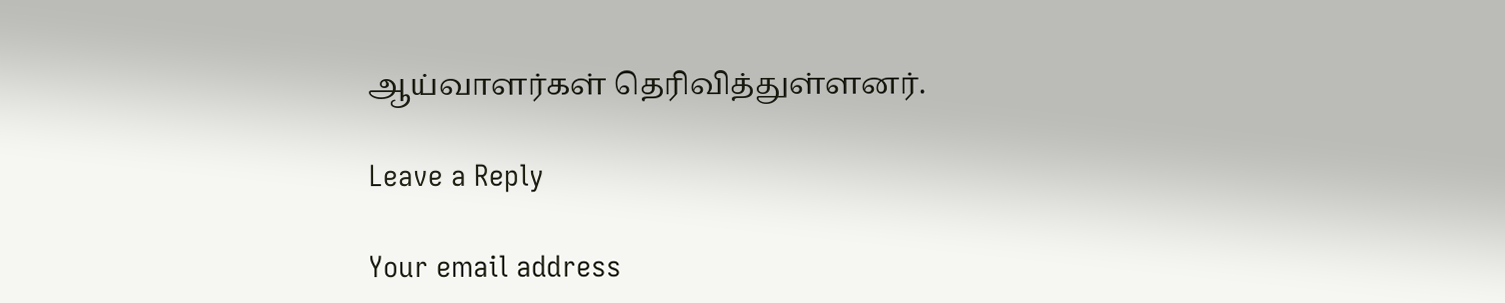ஆய்வாளர்கள் தெரிவித்துள்ளனர்.

Leave a Reply

Your email address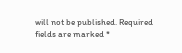will not be published. Required fields are marked *